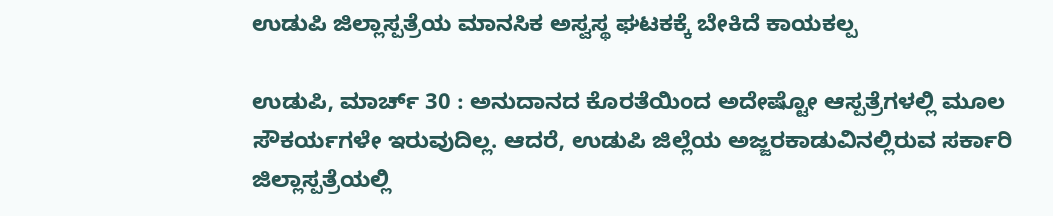ಉಡುಪಿ ಜಿಲ್ಲಾಸ್ಪತ್ರೆಯ ಮಾನಸಿಕ ಅಸ್ವಸ್ಥ ಘಟಕಕ್ಕೆ ಬೇಕಿದೆ ಕಾಯಕಲ್ಪ

ಉಡುಪಿ, ಮಾರ್ಚ್ 30 : ಅನುದಾನದ ಕೊರತೆಯಿಂದ ಅದೇಷ್ಟೋ ಆಸ್ಪತ್ರೆಗಳಲ್ಲಿ ಮೂಲ ಸೌಕರ್ಯಗಳೇ ಇರುವುದಿಲ್ಲ. ಆದರೆ, ಉಡುಪಿ ಜಿಲ್ಲೆಯ ಅಜ್ಜರಕಾಡುವಿನಲ್ಲಿರುವ ಸರ್ಕಾರಿ ಜಿಲ್ಲಾಸ್ಪತ್ರೆಯಲ್ಲಿ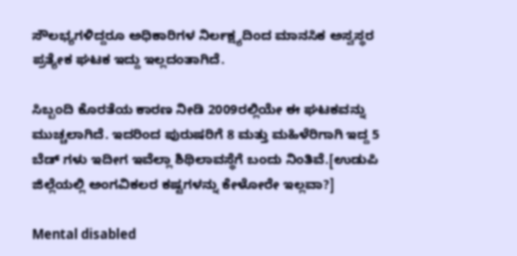ಸೌಲಭ್ಯಗಳಿದ್ದರೂ ಅಧಿಕಾರಿಗಳ ನಿರ್ಲಕ್ಷ್ಯದಿಂದ ಮಾನಸಿಕ ಅಸ್ವಸ್ಥರ ಪ್ರತ್ಯೇಕ ಘಟಕ ಇದ್ದು ಇಲ್ಲದಂತಾಗಿದೆ.

ಸಿಬ್ಬಂದಿ ಕೊರತೆಯ ಕಾರಣ ನೀಡಿ 2009ರಲ್ಲಿಯೇ ಈ ಘಟಕವನ್ನು ಮುಚ್ಚಲಾಗಿದೆ. ಇದರಿಂದ ಪುರುಷರಿಗೆ 8 ಮತ್ತು ಮಹಿಳೆರಿಗಾಗಿ ಇದ್ದ 5 ಬೆಡ್ ಗಳು ಇದೀಗ ಇವೆಲ್ಲಾ ಶಿಥಿಲಾವಸ್ಥೆಗೆ ಬಂದು ನಿಂತಿವೆ.[ಉಡುಪಿ ಜಿಲ್ಲೆಯಲ್ಲಿ ಅಂಗವಿಕಲರ ಕಷ್ಟಗಳನ್ನು ಕೇಳೋರೇ ಇಲ್ಲವಾ?]

Mental disabled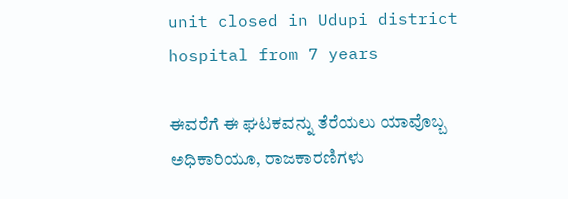unit closed in Udupi district hospital from 7 years

ಈವರೆಗೆ ಈ ಘಟಕವನ್ನು ತೆರೆಯಲು ಯಾವೊಬ್ಬ ಅಧಿಕಾರಿಯೂ, ರಾಜಕಾರಣಿಗಳು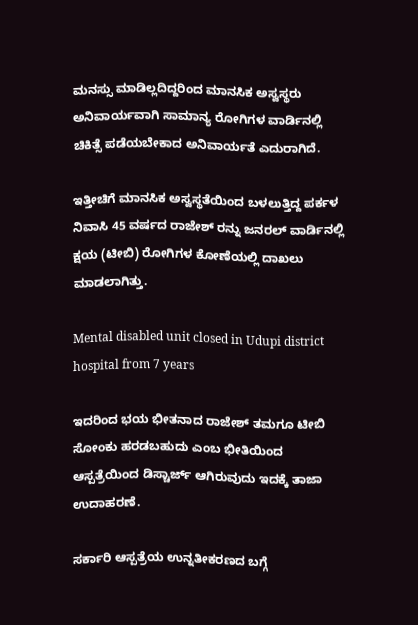ಮನಸ್ಸು ಮಾಡಿಲ್ಲದಿದ್ದರಿಂದ ಮಾನಸಿಕ ಅಸ್ವಸ್ಥರು ಅನಿವಾರ್ಯವಾಗಿ ಸಾಮಾನ್ಯ ರೋಗಿಗಳ ವಾರ್ಡಿನಲ್ಲಿ ಚಿಕಿತ್ಸೆ ಪಡೆಯಬೇಕಾದ ಅನಿವಾರ್ಯತೆ ಎದುರಾಗಿದೆ.

ಇತ್ತೀಚಿಗೆ ಮಾನಸಿಕ ಅಸ್ವಸ್ಥತೆಯಿಂದ ಬಳಲುತ್ತಿದ್ದ ಪರ್ಕಳ ನಿವಾಸಿ 45 ವರ್ಷದ ರಾಜೇಶ್ ರನ್ನು ಜನರಲ್ ವಾರ್ಡಿನಲ್ಲಿ ಕ್ಷಯ (ಟೀಬಿ) ರೋಗಿಗಳ ಕೋಣೆಯಲ್ಲಿ ದಾಖಲು ಮಾಡಲಾಗಿತ್ತು.

Mental disabled unit closed in Udupi district hospital from 7 years

ಇದರಿಂದ ಭಯ ಭೀತನಾದ ರಾಜೇಶ್ ತಮಗೂ ಟೀಬಿ ಸೋಂಕು ಹರಡಬಹುದು ಎಂಬ ಭೀತಿಯಿಂದ ಆಸ್ಪತ್ರೆಯಿಂದ ಡಿಸ್ಚಾರ್ಜ್ ಆಗಿರುವುದು ಇದಕ್ಕೆ ತಾಜಾ ಉದಾಹರಣೆ.

ಸರ್ಕಾರಿ ಆಸ್ಪತ್ರೆಯ ಉನ್ನತೀಕರಣದ ಬಗ್ಗೆ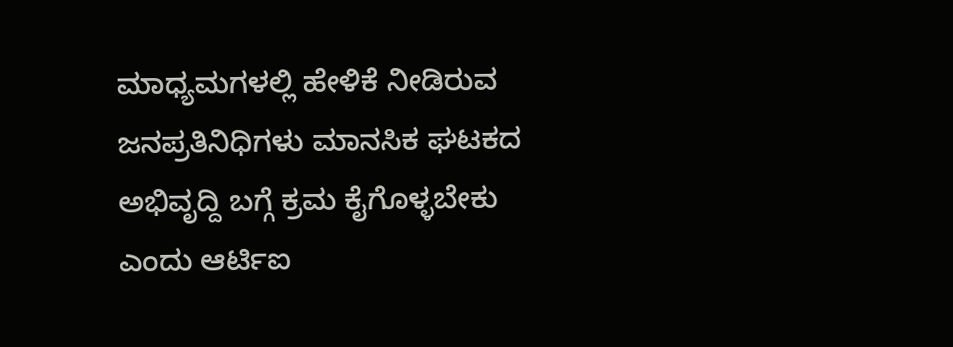ಮಾಧ್ಯಮಗಳಲ್ಲಿ ಹೇಳಿಕೆ ನೀಡಿರುವ ಜನಪ್ರತಿನಿಧಿಗಳು ಮಾನಸಿಕ ಘಟಕದ ಅಭಿವೃದ್ದಿ ಬಗ್ಗೆ ಕ್ರಮ ಕೈಗೊಳ್ಳಬೇಕು ಎಂದು ಆರ್ಟಿಐ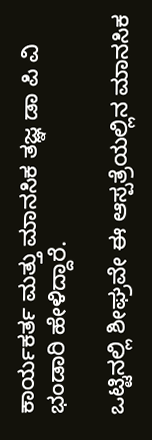ಕಾರ್ಯಕರ್ತ ಮತ್ತು ಮಾನಸಿಕ ತಜ್ಞ ಡಾ ಪಿ ವಿ ಭಂಡಾರಿ ಹೇಳಿದ್ದಾರೆ.

ಒಟ್ಟಿನಲ್ಲಿ ಶೀಘ್ರವೇ ಈ ಆಸ್ಪತ್ರೆಯಲ್ಲಿನ ಮಾನಸಿಕ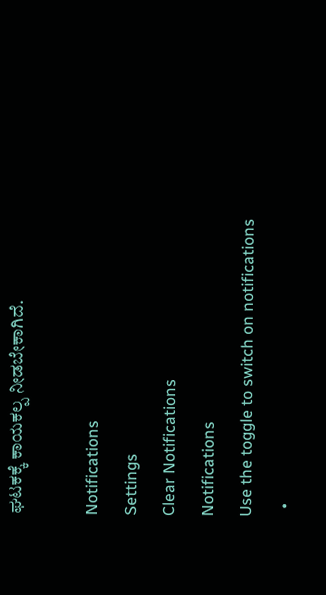ಘಟಕಕ್ಕೆ ಕಾಯಕಲ್ಪ ನೀಡಬೇಕಾಗಿದೆ.

Notifications
Settings
Clear Notifications
Notifications
Use the toggle to switch on notifications
  •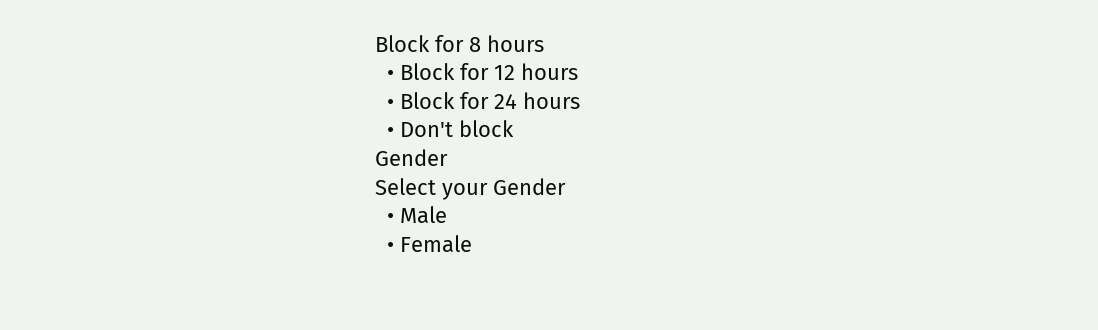Block for 8 hours
  • Block for 12 hours
  • Block for 24 hours
  • Don't block
Gender
Select your Gender
  • Male
  • Female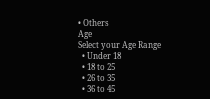• Others
Age
Select your Age Range
  • Under 18
  • 18 to 25
  • 26 to 35
  • 36 to 45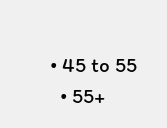• 45 to 55
  • 55+